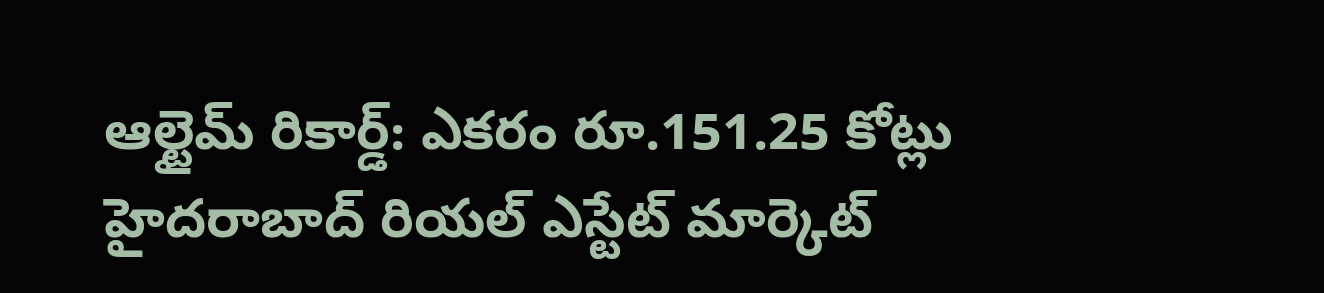ఆల్టైమ్ రికార్డ్: ఎకరం రూ.151.25 కోట్లు
హైదరాబాద్ రియల్ ఎస్టేట్ మార్కెట్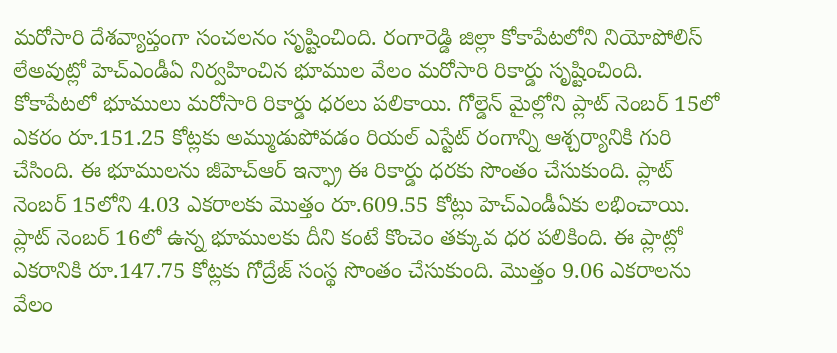మరోసారి దేశవ్యాప్తంగా సంచలనం సృష్టించింది. రంగారెడ్డి జిల్లా కోకాపేటలోని నియోపోలిస్ లేఅవుట్లో హెచ్ఎండీఏ నిర్వహించిన భూముల వేలం మరోసారి రికార్డు సృష్టించింది. కోకాపేటలో భూములు మరోసారి రికార్డు ధరలు పలికాయి. గోల్డెన్ మైల్లోని ప్లాట్ నెంబర్ 15లో ఎకరం రూ.151.25 కోట్లకు అమ్ముడుపోవడం రియల్ ఎస్టేట్ రంగాన్ని ఆశ్చర్యానికి గురి చేసింది. ఈ భూములను జీహెచ్ఆర్ ఇన్ఫ్రా ఈ రికార్డు ధరకు సొంతం చేసుకుంది. ప్లాట్ నెంబర్ 15లోని 4.03 ఎకరాలకు మొత్తం రూ.609.55 కోట్లు హెచ్ఎండీఏకు లభించాయి.
ప్లాట్ నెంబర్ 16లో ఉన్న భూములకు దీని కంటే కొంచెం తక్కువ ధర పలికింది. ఈ ప్లాట్లో ఎకరానికి రూ.147.75 కోట్లకు గోద్రేజ్ సంస్థ సొంతం చేసుకుంది. మొత్తం 9.06 ఎకరాలను వేలం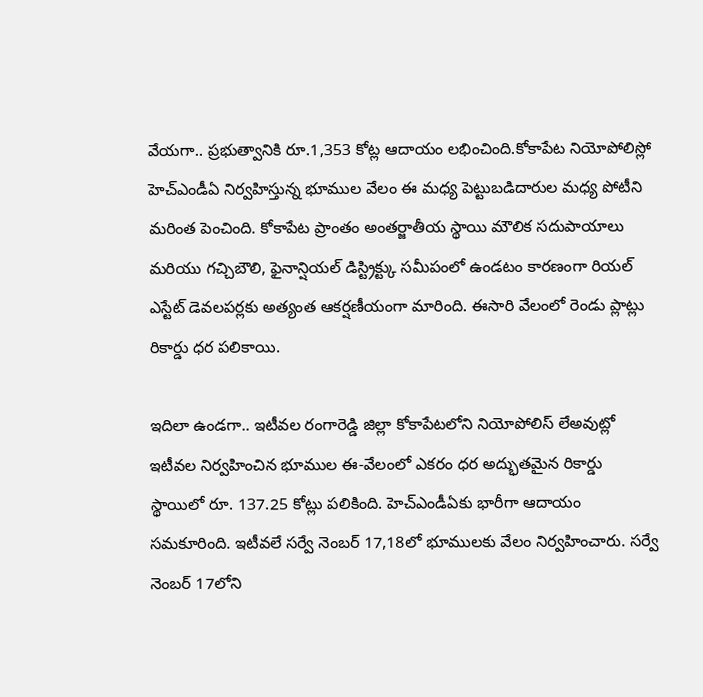వేయగా.. ప్రభుత్వానికి రూ.1,353 కోట్ల ఆదాయం లభించింది.కోకాపేట నియోపోలిస్లో హెచ్ఎండీఏ నిర్వహిస్తున్న భూముల వేలం ఈ మధ్య పెట్టుబడిదారుల మధ్య పోటీని మరింత పెంచింది. కోకాపేట ప్రాంతం అంతర్జాతీయ స్థాయి మౌలిక సదుపాయాలు మరియు గచ్చిబౌలి, ఫైనాన్షియల్ డిస్ట్రిక్ట్కు సమీపంలో ఉండటం కారణంగా రియల్ ఎస్టేట్ డెవలపర్లకు అత్యంత ఆకర్షణీయంగా మారింది. ఈసారి వేలంలో రెండు ప్లాట్లు రికార్డు ధర పలికాయి.

ఇదిలా ఉండగా.. ఇటీవల రంగారెడ్డి జిల్లా కోకాపేటలోని నియోపోలిస్ లేఅవుట్లో ఇటీవల నిర్వహించిన భూముల ఈ-వేలంలో ఎకరం ధర అద్భుతమైన రికార్డు స్థాయిలో రూ. 137.25 కోట్లు పలికింది. హెచ్ఎండీఏకు భారీగా ఆదాయం సమకూరింది. ఇటీవలే సర్వే నెంబర్ 17,18లో భూములకు వేలం నిర్వహించారు. సర్వే నెంబర్ 17లోని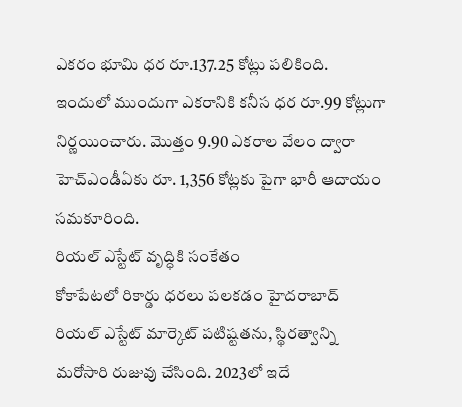ఎకరం భూమి ధర రూ.137.25 కోట్లు పలికింది. ఇందులో ముందుగా ఎకరానికి కనీస ధర రూ.99 కోట్లుగా నిర్ణయించారు. మొత్తం 9.90 ఎకరాల వేలం ద్వారా హెచ్ఎండీఏకు రూ. 1,356 కోట్లకు పైగా భారీ ఆదాయం సమకూరింది.
రియల్ ఎస్టేట్ వృద్ధికి సంకేతం
కోకాపేటలో రికార్డు ధరలు పలకడం హైదరాబాద్ రియల్ ఎస్టేట్ మార్కెట్ పటిష్టతను, స్థిరత్వాన్ని మరోసారి రుజువు చేసింది. 2023లో ఇదే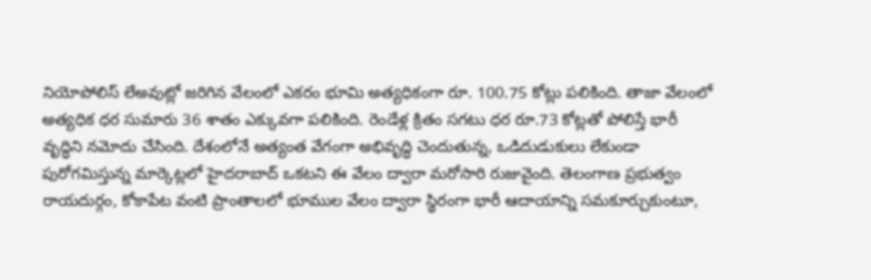నియోపోలిస్ లేఅవుట్లో జరిగిన వేలంలో ఎకరం భూమి అత్యధికంగా రూ. 100.75 కోట్లు పలికింది. తాజా వేలంలో అత్యధిక ధర సుమారు 36 శాతం ఎక్కువగా పలికింది. రెండేళ్ల క్రితం సగటు ధర రూ.73 కోట్లతో పోలిస్తే భారీ వృద్ధిని నమోదు చేసింది. దేశంలోనే అత్యంత వేగంగా అభివృద్ధి చెందుతున్న, ఒడిదుడుకులు లేకుండా పురోగమిస్తున్న మార్కెట్లలో హైదరాబాద్ ఒకటని ఈ వేలం ద్వారా మరోసారి రుజువైంది. తెలంగాణ ప్రభుత్వం రాయదుర్గం, కోకాపేట వంటి ప్రాంతాలలో భూముల వేలం ద్వారా స్థిరంగా భారీ ఆదాయాన్ని సమకూర్చుకుంటూ,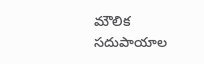మౌలిక సదుపాయాల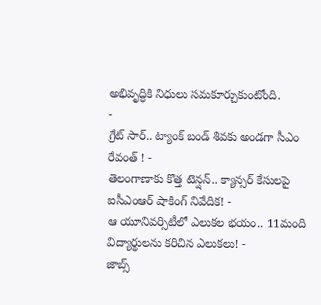అభివృద్ధికి నిధులు సమకూర్చుకుంటోంది.
-
గ్రేట్ సార్.. ట్యాంక్ బండ్ శివకు అండగా సీఎం రేవంత్ ! -
తెలంగాణాకు కొత్త టెన్షన్.. క్యాన్సర్ కేసులపై ఐసీఎంఆర్ షాకింగ్ నివేదిక! -
ఆ యూనివర్సిటీలో ఎలుకల భయం.. 11మంది విద్యార్థులను కరిచిన ఎలుకలు! -
జాబ్స్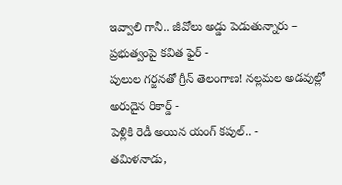ఇవ్వాలి గానీ.. జీవోలు అడ్డు పెడుతున్నారు – ప్రభుత్వంపై కవిత ఫైర్ -
పులుల గర్జనతో గ్రీన్ తెలంగాణ! నల్లమల అడవుల్లో అరుదైన రికార్డ్ -
పెళ్లికి రెడీ అయిన యంగ్ కపుల్.. -
తమిళనాడు,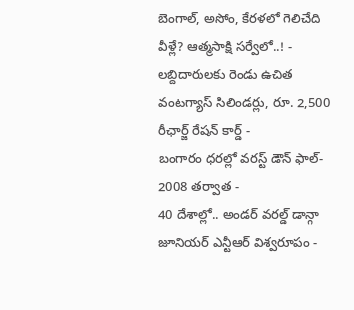బెంగాల్, అసోం, కేరళలో గెలిచేది వీళ్లే? ఆత్మసాక్షి సర్వేలో..! -
లబ్దిదారులకు రెండు ఉచిత వంటగ్యాస్ సిలిండర్లు, రూ. 2,500 రీఛార్జ్ రేషన్ కార్డ్ -
బంగారం ధరల్లో వరస్ట్ డౌన్ ఫాల్- 2008 తర్వాత -
40 దేశాల్లో.. అండర్ వరల్డ్ డాన్గా జూనియర్ ఎన్టీఆర్ విశ్వరూపం -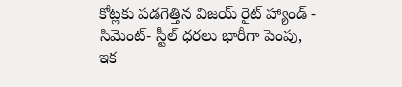కోట్లకు పడగెత్తిన విజయ్ రైట్ హ్యాండ్ -
సిమెంట్- స్టీల్ ధరలు భారీగా పెంపు, ఇక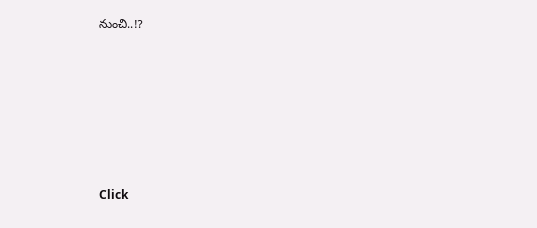నుంచి..!?












Click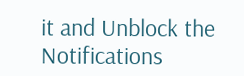it and Unblock the Notifications